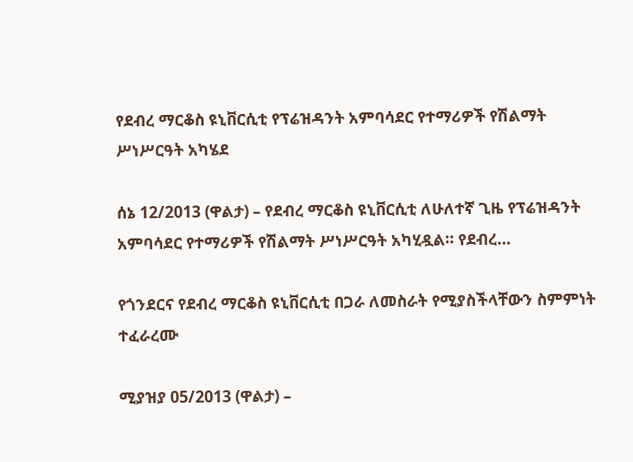የደብረ ማርቆስ ዩኒቨርሲቲ የፕሬዝዳንት አምባሳደር የተማሪዎች የሽልማት ሥነሥርዓት አካሄደ

ሰኔ 12/2013 (ዋልታ) – የደብረ ማርቆስ ዩኒቨርሲቲ ለሁለተኛ ጊዜ የፕሬዝዳንት አምባሳደር የተማሪዎች የሽልማት ሥነሥርዓት አካሂዷል። የደብረ…

የጎንደርና የደብረ ማርቆስ ዩኒቨርሲቲ በጋራ ለመስራት የሚያስችላቸውን ስምምነት ተፈራረሙ

ሚያዝያ 05/2013 (ዋልታ) –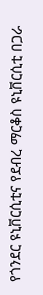የጎንደር ዩኒቨርሲቲና የደብረ ማርቆስ ዩኒቨርሲቲ በጋራ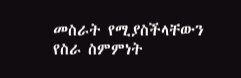መስራት የሚያስችላቸውን የስራ ስምምነት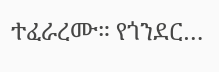ተፈራረሙ። የጎንደር…